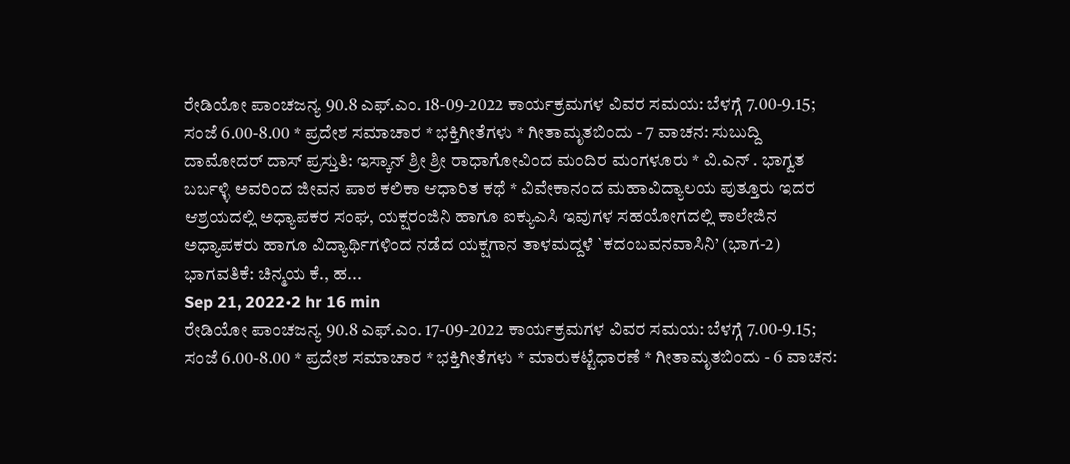ರೇಡಿಯೋ ಪಾಂಚಜನ್ಯ 90.8 ಎಫ್.ಎಂ. 18-09-2022 ಕಾರ್ಯಕ್ರಮಗಳ ವಿವರ ಸಮಯ: ಬೆಳಗ್ಗೆ 7.00-9.15; ಸಂಜೆ 6.00-8.00 * ಪ್ರದೇಶ ಸಮಾಚಾರ * ಭಕ್ತಿಗೀತೆಗಳು * ಗೀತಾಮೃತಬಿಂದು - 7 ವಾಚನ: ಸುಬುದ್ದಿ ದಾಮೋದರ್ ದಾಸ್ ಪ್ರಸ್ತುತಿ: ಇಸ್ಕಾನ್ ಶ್ರೀ ಶ್ರೀ ರಾಧಾಗೋವಿಂದ ಮಂದಿರ ಮಂಗಳೂರು * ವಿ.ಎನ್ . ಭಾಗ್ವತ ಬರ್ಬಳ್ಳಿ ಅವರಿಂದ ಜೀವನ ಪಾಠ ಕಲಿಕಾ ಆಧಾರಿತ ಕಥೆ * ವಿವೇಕಾನಂದ ಮಹಾವಿದ್ಯಾಲಯ ಪುತ್ತೂರು ಇದರ ಆಶ್ರಯದಲ್ಲಿ ಅಧ್ಯಾಪಕರ ಸಂಘ, ಯಕ್ಷರಂಜಿನಿ ಹಾಗೂ ಐಕ್ಯುಎಸಿ ಇವುಗಳ ಸಹಯೋಗದಲ್ಲಿ ಕಾಲೇಜಿನ ಅಧ್ಯಾಪಕರು ಹಾಗೂ ವಿದ್ಯಾರ್ಥಿಗಳಿಂದ ನಡೆದ ಯಕ್ಷಗಾನ ತಾಳಮದ್ದಳೆ `ಕದಂಬವನವಾಸಿನಿ’ (ಭಾಗ-2) ಭಾಗವತಿಕೆ: ಚಿನ್ಮಯ ಕೆ., ಹ...
Sep 21, 2022•2 hr 16 min
ರೇಡಿಯೋ ಪಾಂಚಜನ್ಯ 90.8 ಎಫ್.ಎಂ. 17-09-2022 ಕಾರ್ಯಕ್ರಮಗಳ ವಿವರ ಸಮಯ: ಬೆಳಗ್ಗೆ 7.00-9.15; ಸಂಜೆ 6.00-8.00 * ಪ್ರದೇಶ ಸಮಾಚಾರ * ಭಕ್ತಿಗೀತೆಗಳು * ಮಾರುಕಟ್ಟೆಧಾರಣೆ * ಗೀತಾಮೃತಬಿಂದು - 6 ವಾಚನ: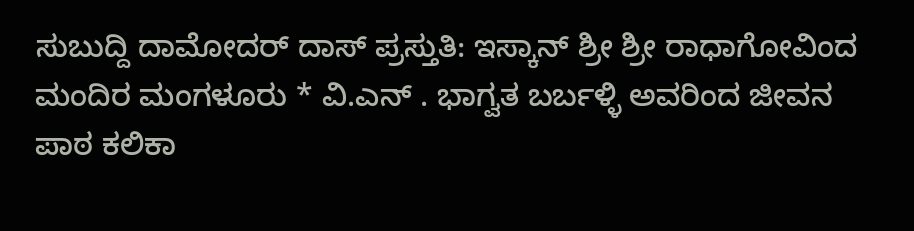ಸುಬುದ್ದಿ ದಾಮೋದರ್ ದಾಸ್ ಪ್ರಸ್ತುತಿ: ಇಸ್ಕಾನ್ ಶ್ರೀ ಶ್ರೀ ರಾಧಾಗೋವಿಂದ ಮಂದಿರ ಮಂಗಳೂರು * ವಿ.ಎನ್ . ಭಾಗ್ವತ ಬರ್ಬಳ್ಳಿ ಅವರಿಂದ ಜೀವನ ಪಾಠ ಕಲಿಕಾ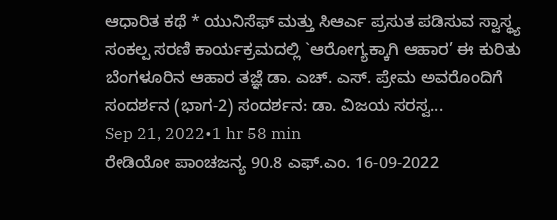ಆಧಾರಿತ ಕಥೆ * ಯುನಿಸೆಫ್ ಮತ್ತು ಸಿಆರ್ಎ ಪ್ರಸುತ ಪಡಿಸುವ ಸ್ವಾಸ್ಥ್ಯ ಸಂಕಲ್ಪ ಸರಣಿ ಕಾರ್ಯಕ್ರಮದಲ್ಲಿ `ಆರೋಗ್ಯಕ್ಕಾಗಿ ಆಹಾರ’ ಈ ಕುರಿತು ಬೆಂಗಳೂರಿನ ಆಹಾರ ತಜ್ಞೆ ಡಾ. ಎಚ್. ಎಸ್. ಪ್ರೇಮ ಅವರೊಂದಿಗೆ ಸಂದರ್ಶನ (ಭಾಗ-2) ಸಂದರ್ಶನ: ಡಾ. ವಿಜಯ ಸರಸ್ವ...
Sep 21, 2022•1 hr 58 min
ರೇಡಿಯೋ ಪಾಂಚಜನ್ಯ 90.8 ಎಫ್.ಎಂ. 16-09-2022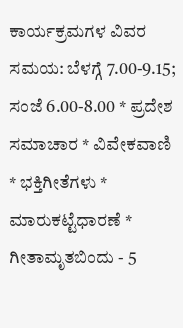ಕಾರ್ಯಕ್ರಮಗಳ ವಿವರ ಸಮಯ: ಬೆಳಗ್ಗೆ 7.00-9.15; ಸಂಜೆ 6.00-8.00 * ಪ್ರದೇಶ ಸಮಾಚಾರ * ವಿವೇಕವಾಣಿ * ಭಕ್ತಿಗೀತೆಗಳು * ಮಾರುಕಟ್ಟೆಧಾರಣೆ * ಗೀತಾಮೃತಬಿಂದು - 5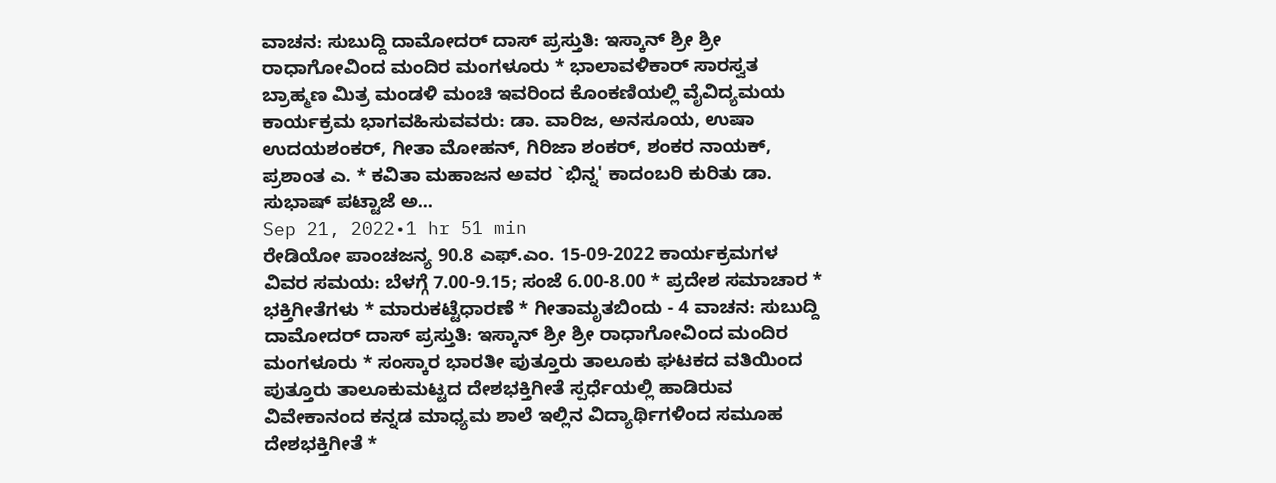ವಾಚನ: ಸುಬುದ್ದಿ ದಾಮೋದರ್ ದಾಸ್ ಪ್ರಸ್ತುತಿ: ಇಸ್ಕಾನ್ ಶ್ರೀ ಶ್ರೀ ರಾಧಾಗೋವಿಂದ ಮಂದಿರ ಮಂಗಳೂರು * ಭಾಲಾವಳಿಕಾರ್ ಸಾರಸ್ವತ ಬ್ರಾಹ್ಮಣ ಮಿತ್ರ ಮಂಡಳಿ ಮಂಚಿ ಇವರಿಂದ ಕೊಂಕಣಿಯಲ್ಲಿ ವೈವಿದ್ಯಮಯ ಕಾರ್ಯಕ್ರಮ ಭಾಗವಹಿಸುವವರು: ಡಾ. ವಾರಿಜ, ಅನಸೂಯ, ಉಷಾ ಉದಯಶಂಕರ್, ಗೀತಾ ಮೋಹನ್, ಗಿರಿಜಾ ಶಂಕರ್, ಶಂಕರ ನಾಯಕ್, ಪ್ರಶಾಂತ ಎ. * ಕವಿತಾ ಮಹಾಜನ ಅವರ `ಭಿನ್ನ' ಕಾದಂಬರಿ ಕುರಿತು ಡಾ. ಸುಭಾಷ್ ಪಟ್ಟಾಜೆ ಅ...
Sep 21, 2022•1 hr 51 min
ರೇಡಿಯೋ ಪಾಂಚಜನ್ಯ 90.8 ಎಫ್.ಎಂ. 15-09-2022 ಕಾರ್ಯಕ್ರಮಗಳ ವಿವರ ಸಮಯ: ಬೆಳಗ್ಗೆ 7.00-9.15; ಸಂಜೆ 6.00-8.00 * ಪ್ರದೇಶ ಸಮಾಚಾರ * ಭಕ್ತಿಗೀತೆಗಳು * ಮಾರುಕಟ್ಟೆಧಾರಣೆ * ಗೀತಾಮೃತಬಿಂದು - 4 ವಾಚನ: ಸುಬುದ್ದಿ ದಾಮೋದರ್ ದಾಸ್ ಪ್ರಸ್ತುತಿ: ಇಸ್ಕಾನ್ ಶ್ರೀ ಶ್ರೀ ರಾಧಾಗೋವಿಂದ ಮಂದಿರ ಮಂಗಳೂರು * ಸಂಸ್ಕಾರ ಭಾರತೀ ಪುತ್ತೂರು ತಾಲೂಕು ಘಟಕದ ವತಿಯಿಂದ ಪುತ್ತೂರು ತಾಲೂಕುಮಟ್ಟದ ದೇಶಭಕ್ತಿಗೀತೆ ಸ್ಪರ್ಧೆಯಲ್ಲಿ ಹಾಡಿರುವ ವಿವೇಕಾನಂದ ಕನ್ನಡ ಮಾಧ್ಯಮ ಶಾಲೆ ಇಲ್ಲಿನ ವಿದ್ಯಾರ್ಥಿಗಳಿಂದ ಸಮೂಹ ದೇಶಭಕ್ತಿಗೀತೆ *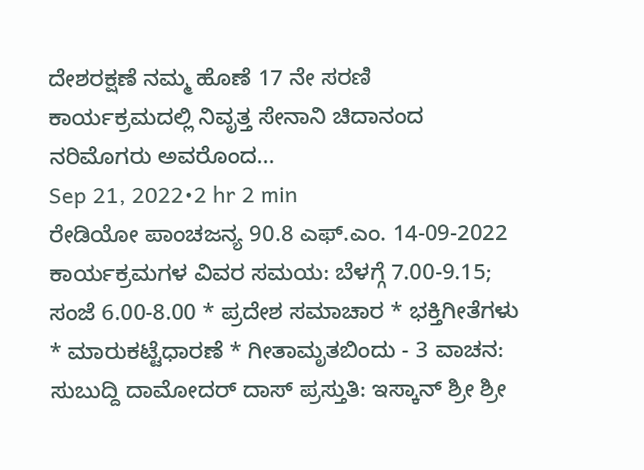ದೇಶರಕ್ಷಣೆ ನಮ್ಮ ಹೊಣೆ 17 ನೇ ಸರಣಿ ಕಾರ್ಯಕ್ರಮದಲ್ಲಿ ನಿವೃತ್ತ ಸೇನಾನಿ ಚಿದಾನಂದ ನರಿಮೊಗರು ಅವರೊಂದ...
Sep 21, 2022•2 hr 2 min
ರೇಡಿಯೋ ಪಾಂಚಜನ್ಯ 90.8 ಎಫ್.ಎಂ. 14-09-2022 ಕಾರ್ಯಕ್ರಮಗಳ ವಿವರ ಸಮಯ: ಬೆಳಗ್ಗೆ 7.00-9.15; ಸಂಜೆ 6.00-8.00 * ಪ್ರದೇಶ ಸಮಾಚಾರ * ಭಕ್ತಿಗೀತೆಗಳು * ಮಾರುಕಟ್ಟೆಧಾರಣೆ * ಗೀತಾಮೃತಬಿಂದು - 3 ವಾಚನ: ಸುಬುದ್ದಿ ದಾಮೋದರ್ ದಾಸ್ ಪ್ರಸ್ತುತಿ: ಇಸ್ಕಾನ್ ಶ್ರೀ ಶ್ರೀ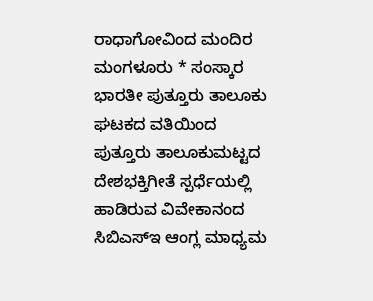ರಾಧಾಗೋವಿಂದ ಮಂದಿರ ಮಂಗಳೂರು * ಸಂಸ್ಕಾರ ಭಾರತೀ ಪುತ್ತೂರು ತಾಲೂಕು ಘಟಕದ ವತಿಯಿಂದ ಪುತ್ತೂರು ತಾಲೂಕುಮಟ್ಟದ ದೇಶಭಕ್ತಿಗೀತೆ ಸ್ಪರ್ಧೆಯಲ್ಲಿ ಹಾಡಿರುವ ವಿವೇಕಾನಂದ ಸಿಬಿಎಸ್ಇ ಆಂಗ್ಲ ಮಾಧ್ಯಮ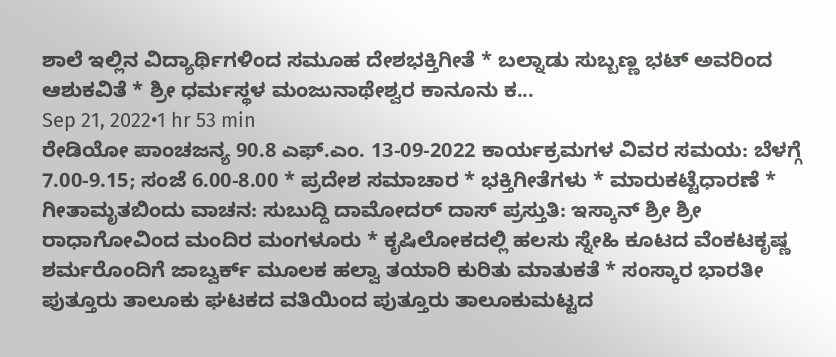ಶಾಲೆ ಇಲ್ಲಿನ ವಿದ್ಯಾರ್ಥಿಗಳಿಂದ ಸಮೂಹ ದೇಶಭಕ್ತಿಗೀತೆ * ಬಲ್ನಾಡು ಸುಬ್ಬಣ್ಣ ಭಟ್ ಅವರಿಂದ ಆಶುಕವಿತೆ * ಶ್ರೀ ಧರ್ಮಸ್ಥಳ ಮಂಜುನಾಥೇಶ್ವರ ಕಾನೂನು ಕ...
Sep 21, 2022•1 hr 53 min
ರೇಡಿಯೋ ಪಾಂಚಜನ್ಯ 90.8 ಎಫ್.ಎಂ. 13-09-2022 ಕಾರ್ಯಕ್ರಮಗಳ ವಿವರ ಸಮಯ: ಬೆಳಗ್ಗೆ 7.00-9.15; ಸಂಜೆ 6.00-8.00 * ಪ್ರದೇಶ ಸಮಾಚಾರ * ಭಕ್ತಿಗೀತೆಗಳು * ಮಾರುಕಟ್ಟೆಧಾರಣೆ * ಗೀತಾಮೃತಬಿಂದು ವಾಚನ: ಸುಬುದ್ದಿ ದಾಮೋದರ್ ದಾಸ್ ಪ್ರಸ್ತುತಿ: ಇಸ್ಕಾನ್ ಶ್ರೀ ಶ್ರೀ ರಾಧಾಗೋವಿಂದ ಮಂದಿರ ಮಂಗಳೂರು * ಕೃಷಿಲೋಕದಲ್ಲಿ ಹಲಸು ಸ್ನೇಹಿ ಕೂಟದ ವೆಂಕಟಕೃಷ್ಣ ಶರ್ಮರೊಂದಿಗೆ ಜಾಬ್ವರ್ಕ್ ಮೂಲಕ ಹಲ್ವಾ ತಯಾರಿ ಕುರಿತು ಮಾತುಕತೆ * ಸಂಸ್ಕಾರ ಭಾರತೀ ಪುತ್ತೂರು ತಾಲೂಕು ಘಟಕದ ವತಿಯಿಂದ ಪುತ್ತೂರು ತಾಲೂಕುಮಟ್ಟದ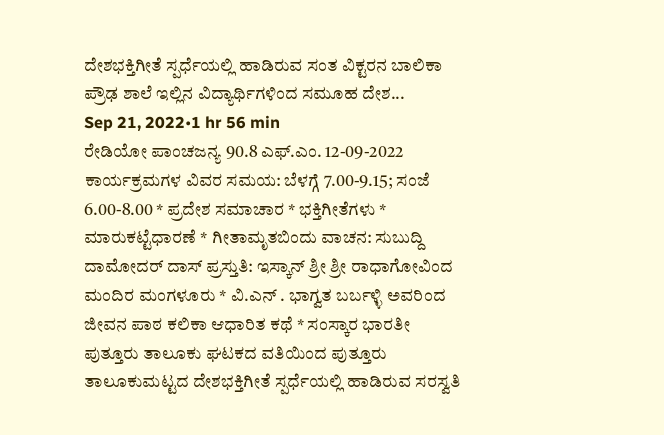ದೇಶಭಕ್ತಿಗೀತೆ ಸ್ಪರ್ಧೆಯಲ್ಲಿ ಹಾಡಿರುವ ಸಂತ ವಿಕ್ಟರನ ಬಾಲಿಕಾ ಪ್ರೌಢ ಶಾಲೆ ಇಲ್ಲಿನ ವಿದ್ಯಾರ್ಥಿಗಳಿಂದ ಸಮೂಹ ದೇಶ...
Sep 21, 2022•1 hr 56 min
ರೇಡಿಯೋ ಪಾಂಚಜನ್ಯ 90.8 ಎಫ್.ಎಂ. 12-09-2022 ಕಾರ್ಯಕ್ರಮಗಳ ವಿವರ ಸಮಯ: ಬೆಳಗ್ಗೆ 7.00-9.15; ಸಂಜೆ 6.00-8.00 * ಪ್ರದೇಶ ಸಮಾಚಾರ * ಭಕ್ತಿಗೀತೆಗಳು * ಮಾರುಕಟ್ಟೆಧಾರಣೆ * ಗೀತಾಮೃತಬಿಂದು ವಾಚನ: ಸುಬುದ್ದಿ ದಾಮೋದರ್ ದಾಸ್ ಪ್ರಸ್ತುತಿ: ಇಸ್ಕಾನ್ ಶ್ರೀ ಶ್ರೀ ರಾಧಾಗೋವಿಂದ ಮಂದಿರ ಮಂಗಳೂರು * ವಿ.ಎನ್ . ಭಾಗ್ವತ ಬರ್ಬಳ್ಳಿ ಅವರಿಂದ ಜೀವನ ಪಾಠ ಕಲಿಕಾ ಆಧಾರಿತ ಕಥೆ * ಸಂಸ್ಕಾರ ಭಾರತೀ ಪುತ್ತೂರು ತಾಲೂಕು ಘಟಕದ ವತಿಯಿಂದ ಪುತ್ತೂರು ತಾಲೂಕುಮಟ್ಟದ ದೇಶಭಕ್ತಿಗೀತೆ ಸ್ಪರ್ಧೆಯಲ್ಲಿ ಹಾಡಿರುವ ಸರಸ್ವತಿ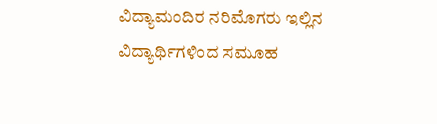ವಿದ್ಯಾಮಂದಿರ ನರಿಮೊಗರು ಇಲ್ಲಿನ ವಿದ್ಯಾರ್ಥಿಗಳಿಂದ ಸಮೂಹ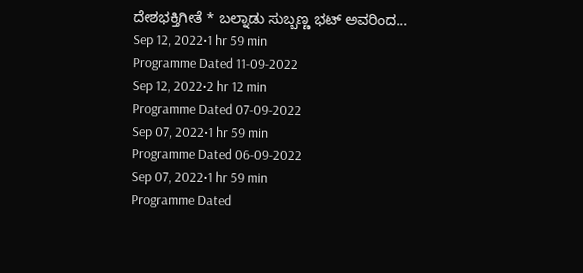ದೇಶಭಕ್ತಿಗೀತೆ * ಬಲ್ನಾಡು ಸುಬ್ಬಣ್ಣ ಭಟ್ ಅವರಿಂದ...
Sep 12, 2022•1 hr 59 min
Programme Dated 11-09-2022
Sep 12, 2022•2 hr 12 min
Programme Dated 07-09-2022
Sep 07, 2022•1 hr 59 min
Programme Dated 06-09-2022
Sep 07, 2022•1 hr 59 min
Programme Dated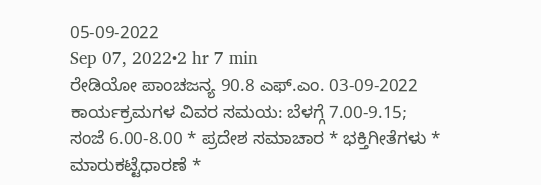05-09-2022
Sep 07, 2022•2 hr 7 min
ರೇಡಿಯೋ ಪಾಂಚಜನ್ಯ 90.8 ಎಫ್.ಎಂ. 03-09-2022 ಕಾರ್ಯಕ್ರಮಗಳ ವಿವರ ಸಮಯ: ಬೆಳಗ್ಗೆ 7.00-9.15; ಸಂಜೆ 6.00-8.00 * ಪ್ರದೇಶ ಸಮಾಚಾರ * ಭಕ್ತಿಗೀತೆಗಳು * ಮಾರುಕಟ್ಟೆಧಾರಣೆ *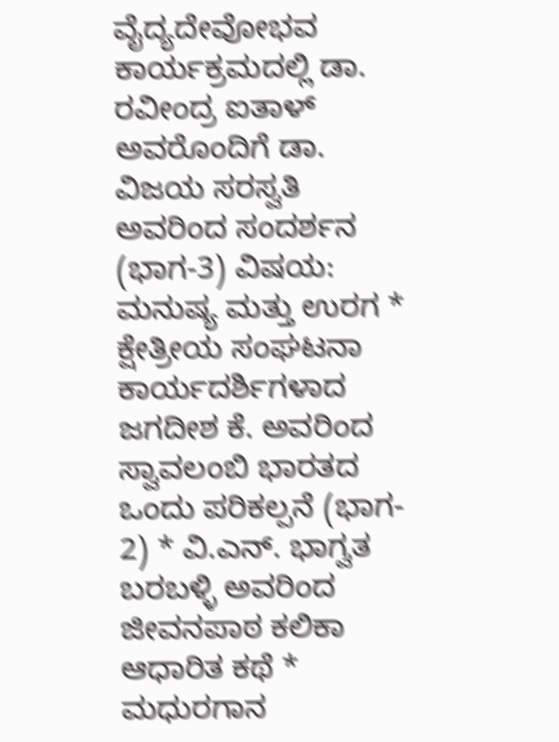ವೈದ್ಯದೇವೋಭವ ಕಾರ್ಯಕ್ರಮದಲ್ಲಿ ಡಾ. ರವೀಂದ್ರ ಐತಾಳ್ ಅವರೊಂದಿಗೆ ಡಾ. ವಿಜಯ ಸರಸ್ವತಿ ಅವರಿಂದ ಸಂದರ್ಶನ (ಭಾಗ-3) ವಿಷಯ: ಮನುಷ್ಯ ಮತ್ತು ಉರಗ * ಕ್ಷೇತ್ರೀಯ ಸಂಘಟನಾ ಕಾರ್ಯದರ್ಶಿಗಳಾದ ಜಗದೀಶ ಕೆ. ಅವರಿಂದ ಸ್ವಾವಲಂಬಿ ಭಾರತದ ಒಂದು ಪರಿಕಲ್ಪನೆ (ಭಾಗ- 2) * ವಿ.ಎನ್. ಭಾಗ್ವತ ಬರಬಳ್ಳಿ ಅವರಿಂದ ಜೀವನಪಾಠ ಕಲಿಕಾ ಆಧಾರಿತ ಕಥೆ * ಮಧುರಗಾನ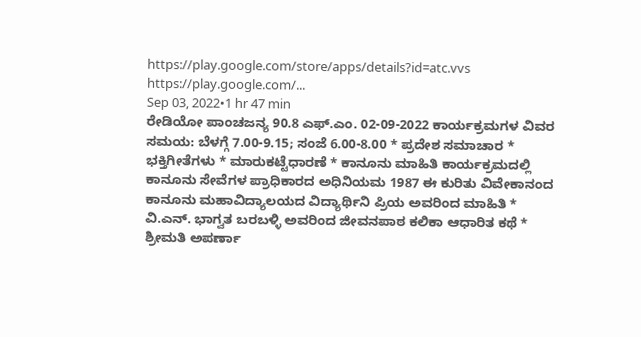https://play.google.com/store/apps/details?id=atc.vvs https://play.google.com/...
Sep 03, 2022•1 hr 47 min
ರೇಡಿಯೋ ಪಾಂಚಜನ್ಯ 90.8 ಎಫ್.ಎಂ. 02-09-2022 ಕಾರ್ಯಕ್ರಮಗಳ ವಿವರ ಸಮಯ: ಬೆಳಗ್ಗೆ 7.00-9.15; ಸಂಜೆ 6.00-8.00 * ಪ್ರದೇಶ ಸಮಾಚಾರ * ಭಕ್ತಿಗೀತೆಗಳು * ಮಾರುಕಟ್ಟೆಧಾರಣೆ * ಕಾನೂನು ಮಾಹಿತಿ ಕಾರ್ಯಕ್ರಮದಲ್ಲಿ ಕಾನೂನು ಸೇವೆಗಳ ಪ್ರಾಧಿಕಾರದ ಅಧಿನಿಯಮ 1987 ಈ ಕುರಿತು ವಿವೇಕಾನಂದ ಕಾನೂನು ಮಹಾವಿದ್ಯಾಲಯದ ವಿದ್ಯಾರ್ಥಿನಿ ಪ್ರಿಯ ಅವರಿಂದ ಮಾಹಿತಿ * ವಿ.ಎನ್. ಭಾಗ್ವತ ಬರಬಳ್ಳಿ ಅವರಿಂದ ಜೀವನಪಾಠ ಕಲಿಕಾ ಆಧಾರಿತ ಕಥೆ * ಶ್ರೀಮತಿ ಅಪರ್ಣಾ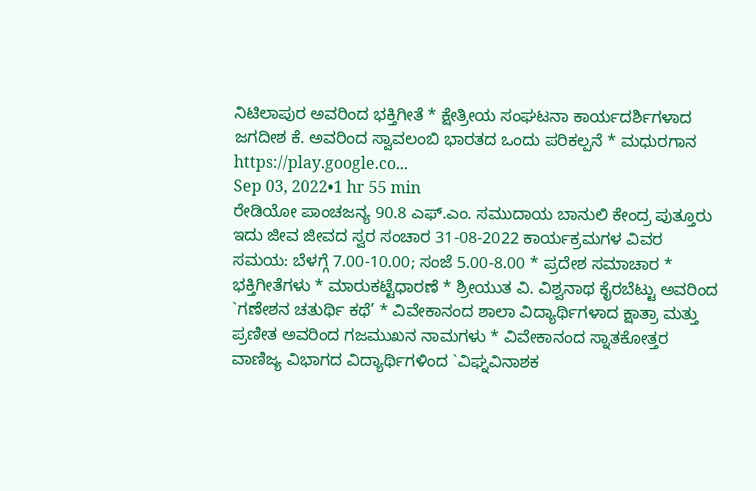ನಿಟಿಲಾಪುರ ಅವರಿಂದ ಭಕ್ತಿಗೀತೆ * ಕ್ಷೇತ್ರೀಯ ಸಂಘಟನಾ ಕಾರ್ಯದರ್ಶಿಗಳಾದ ಜಗದೀಶ ಕೆ. ಅವರಿಂದ ಸ್ವಾವಲಂಬಿ ಭಾರತದ ಒಂದು ಪರಿಕಲ್ಪನೆ * ಮಧುರಗಾನ https://play.google.co...
Sep 03, 2022•1 hr 55 min
ರೇಡಿಯೋ ಪಾಂಚಜನ್ಯ 90.8 ಎಫ್.ಎಂ. ಸಮುದಾಯ ಬಾನುಲಿ ಕೇಂದ್ರ ಪುತ್ತೂರು ಇದು ಜೀವ ಜೀವದ ಸ್ವರ ಸಂಚಾರ 31-08-2022 ಕಾರ್ಯಕ್ರಮಗಳ ವಿವರ ಸಮಯ: ಬೆಳಗ್ಗೆ 7.00-10.00; ಸಂಜೆ 5.00-8.00 * ಪ್ರದೇಶ ಸಮಾಚಾರ * ಭಕ್ತಿಗೀತೆಗಳು * ಮಾರುಕಟ್ಟೆಧಾರಣೆ * ಶ್ರೀಯುತ ವಿ. ವಿಶ್ವನಾಥ ಕೈರಬೆಟ್ಟು ಅವರಿಂದ `ಗಣೇಶನ ಚತುರ್ಥಿ ಕಥೆ’ * ವಿವೇಕಾನಂದ ಶಾಲಾ ವಿದ್ಯಾರ್ಥಿಗಳಾದ ಕ್ಷಾತ್ರಾ ಮತ್ತು ಪ್ರಣೀತ ಅವರಿಂದ ಗಜಮುಖನ ನಾಮಗಳು * ವಿವೇಕಾನಂದ ಸ್ನಾತಕೋತ್ತರ ವಾಣಿಜ್ಯ ವಿಭಾಗದ ವಿದ್ಯಾರ್ಥಿಗಳಿಂದ `ವಿಘ್ನವಿನಾಶಕ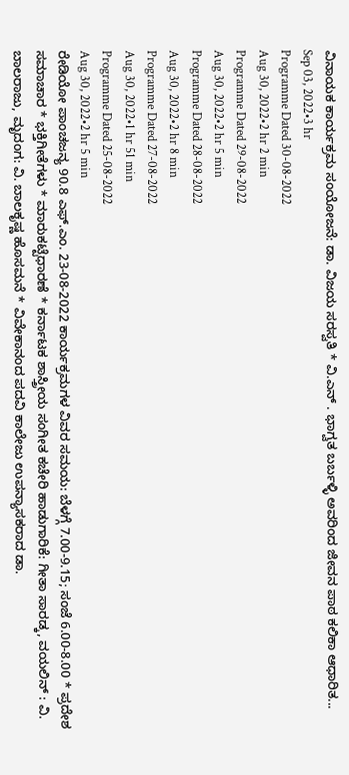ವಿನಾಯಕ ಕಾರ್ಯಕ್ರಮ ಸಂಯೋಜನೆ: ಡಾ. ವಿಜಯ ಸರಸ್ವತಿ * ವಿ.ಎನ್ . ಭಾಗ್ವತ ಬರ್ಬಳ್ಳಿ ಅವರಿಂದ ಜೀವನ ಪಾಠ ಕಲಿಕಾ ಆಧಾರಿತ...
Sep 03, 2022•3 hr
Programme Dated 30-08-2022
Aug 30, 2022•2 hr 2 min
Programme Dated 29-08-2022
Aug 30, 2022•2 hr 5 min
Programme Dated 28-08-2022
Aug 30, 2022•2 hr 8 min
Programme Dated 27-08-2022
Aug 30, 2022•1 hr 51 min
Programme Dated 25-08-2022
Aug 30, 2022•2 hr 5 min
ರೇಡಿಯೋ ಪಾಂಚಜನ್ಯ 90.8 ಎಫ್.ಎಂ. 23-08-2022 ಕಾರ್ಯಕ್ರಮಗಳ ವಿವರ ಸಮಯ: ಬೆಳಗ್ಗೆ 7.00-9.15; ಸಂಜೆ 6.00-8.00 * ಪ್ರದೇಶ ಸಮಾಚಾರ * ಭಕ್ತಿಗೀತೆಗಳು * ಮಾರುಕಟ್ಟೆಧಾರಣೆ * ಕರ್ನಾಟಕ ಶಾಸ್ತ್ರೀಯ ಸಂಗೀತ ಕಚೇರಿ ಹಾಡುಗಾರಿಕೆ: ಗೀತಾ ಸಾರಡ್ಕ, ವಯಲಿನ್ : ವಿ. ಬಾಲರಾಜು, ಮೃದಂಗ: ವಿ. ಬಾಲಕೃಷ್ಣ ಹೊಸಮನೆ * ವಿವೇಕಾನಂದ ಪದವಿ ಕಾಲೇಜು ಉಪನ್ಯಾಸಕರಾದ ಡಾ.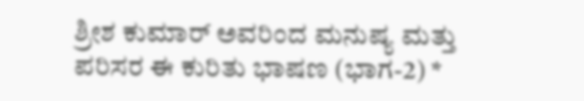ಶ್ರೀಶ ಕುಮಾರ್ ಅವರಿಂದ ಮನುಷ್ಯ ಮತ್ತು ಪರಿಸರ ಈ ಕುರಿತು ಭಾಷಣ (ಭಾಗ-2) *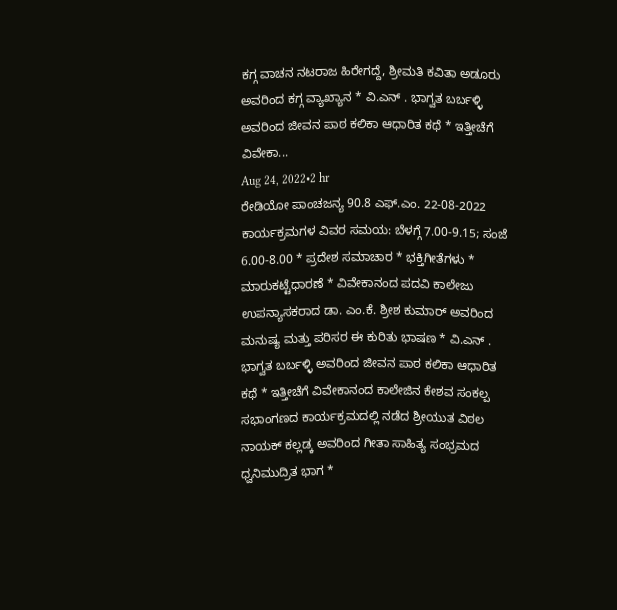ಕಗ್ಗ ವಾಚನ ನಟರಾಜ ಹಿರೇಗದ್ದೆ, ಶ್ರೀಮತಿ ಕವಿತಾ ಅಡೂರು ಅವರಿಂದ ಕಗ್ಗ ವ್ಯಾಖ್ಯಾನ * ವಿ.ಎನ್ . ಭಾಗ್ವತ ಬರ್ಬಳ್ಳಿ ಅವರಿಂದ ಜೀವನ ಪಾಠ ಕಲಿಕಾ ಆಧಾರಿತ ಕಥೆ * ಇತ್ತೀಚೆಗೆ ವಿವೇಕಾ...
Aug 24, 2022•2 hr
ರೇಡಿಯೋ ಪಾಂಚಜನ್ಯ 90.8 ಎಫ್.ಎಂ. 22-08-2022 ಕಾರ್ಯಕ್ರಮಗಳ ವಿವರ ಸಮಯ: ಬೆಳಗ್ಗೆ 7.00-9.15; ಸಂಜೆ 6.00-8.00 * ಪ್ರದೇಶ ಸಮಾಚಾರ * ಭಕ್ತಿಗೀತೆಗಳು * ಮಾರುಕಟ್ಟೆಧಾರಣೆ * ವಿವೇಕಾನಂದ ಪದವಿ ಕಾಲೇಜು ಉಪನ್ಯಾಸಕರಾದ ಡಾ. ಎಂ.ಕೆ. ಶ್ರೀಶ ಕುಮಾರ್ ಅವರಿಂದ ಮನುಷ್ಯ ಮತ್ತು ಪರಿಸರ ಈ ಕುರಿತು ಭಾಷಣ * ವಿ.ಎನ್ . ಭಾಗ್ವತ ಬರ್ಬಳ್ಳಿ ಅವರಿಂದ ಜೀವನ ಪಾಠ ಕಲಿಕಾ ಆಧಾರಿತ ಕಥೆ * ಇತ್ತೀಚೆಗೆ ವಿವೇಕಾನಂದ ಕಾಲೇಜಿನ ಕೇಶವ ಸಂಕಲ್ಪ ಸಭಾಂಗಣದ ಕಾರ್ಯಕ್ರಮದಲ್ಲಿ ನಡೆದ ಶ್ರೀಯುತ ವಿಠಲ ನಾಯಕ್ ಕಲ್ಲಡ್ಕ ಅವರಿಂದ ಗೀತಾ ಸಾಹಿತ್ಯ ಸಂಭ್ರಮದ ಧ್ವನಿಮುದ್ರಿತ ಭಾಗ *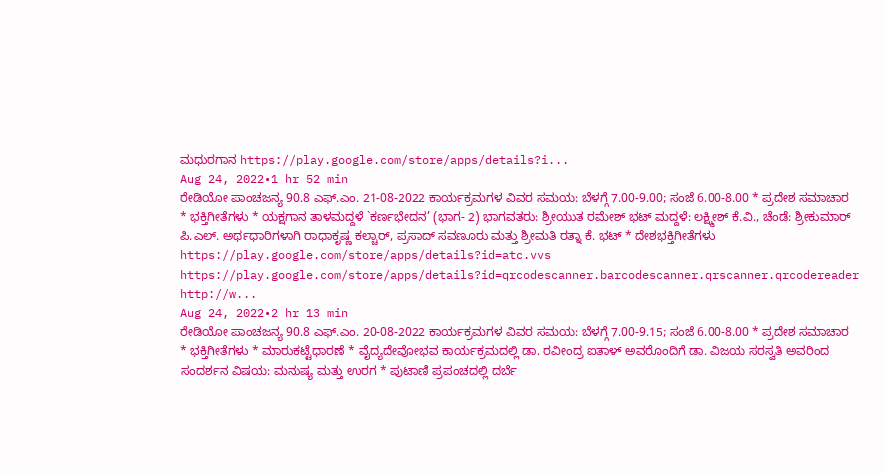ಮಧುರಗಾನ https://play.google.com/store/apps/details?i...
Aug 24, 2022•1 hr 52 min
ರೇಡಿಯೋ ಪಾಂಚಜನ್ಯ 90.8 ಎಫ್.ಎಂ. 21-08-2022 ಕಾರ್ಯಕ್ರಮಗಳ ವಿವರ ಸಮಯ: ಬೆಳಗ್ಗೆ 7.00-9.00; ಸಂಜೆ 6.00-8.00 * ಪ್ರದೇಶ ಸಮಾಚಾರ * ಭಕ್ತಿಗೀತೆಗಳು * ಯಕ್ಷಗಾನ ತಾಳಮದ್ದಳೆ `ಕರ್ಣಭೇದನ’ (ಭಾಗ- 2) ಭಾಗವತರು: ಶ್ರೀಯುತ ರಮೇಶ್ ಭಟ್ ಮದ್ದಳೆ: ಲಕ್ಷ್ಮೀಶ್ ಕೆ.ವಿ., ಚೆಂಡೆ: ಶ್ರೀಕುಮಾರ್ ಪಿ.ಎಲ್. ಅರ್ಥಧಾರಿಗಳಾಗಿ ರಾಧಾಕೃಷ್ಣ ಕಲ್ಚಾರ್, ಪ್ರಸಾದ್ ಸವಣೂರು ಮತ್ತು ಶ್ರೀಮತಿ ರತ್ನಾ ಕೆ. ಭಟ್ * ದೇಶಭಕ್ತಿಗೀತೆಗಳು https://play.google.com/store/apps/details?id=atc.vvs https://play.google.com/store/apps/details?id=qrcodescanner.barcodescanner.qrscanner.qrcodereader http://w...
Aug 24, 2022•2 hr 13 min
ರೇಡಿಯೋ ಪಾಂಚಜನ್ಯ 90.8 ಎಫ್.ಎಂ. 20-08-2022 ಕಾರ್ಯಕ್ರಮಗಳ ವಿವರ ಸಮಯ: ಬೆಳಗ್ಗೆ 7.00-9.15; ಸಂಜೆ 6.00-8.00 * ಪ್ರದೇಶ ಸಮಾಚಾರ * ಭಕ್ತಿಗೀತೆಗಳು * ಮಾರುಕಟ್ಟೆಧಾರಣೆ * ವೈದ್ಯದೇವೋಭವ ಕಾರ್ಯಕ್ರಮದಲ್ಲಿ ಡಾ. ರವೀಂದ್ರ ಐತಾಳ್ ಅವರೊಂದಿಗೆ ಡಾ. ವಿಜಯ ಸರಸ್ವತಿ ಅವರಿಂದ ಸಂದರ್ಶನ ವಿಷಯ: ಮನುಷ್ಯ ಮತ್ತು ಉರಗ * ಪುಟಾಣಿ ಪ್ರಪಂಚದಲ್ಲಿ ದರ್ಬೆ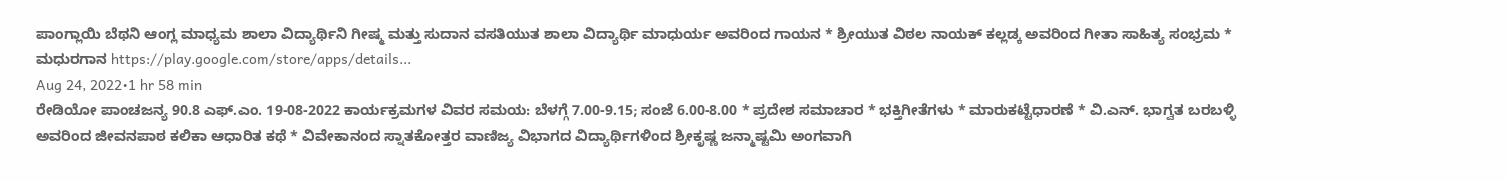ಪಾಂಗ್ಲಾಯಿ ಬೆಥನಿ ಆಂಗ್ಲ ಮಾಧ್ಯಮ ಶಾಲಾ ವಿದ್ಯಾರ್ಥಿನಿ ಗೀಷ್ಮ ಮತ್ತು ಸುದಾನ ವಸತಿಯುತ ಶಾಲಾ ವಿದ್ಯಾರ್ಥಿ ಮಾಧುರ್ಯ ಅವರಿಂದ ಗಾಯನ * ಶ್ರೀಯುತ ವಿಠಲ ನಾಯಕ್ ಕಲ್ಲಡ್ಕ ಅವರಿಂದ ಗೀತಾ ಸಾಹಿತ್ಯ ಸಂಭ್ರಮ * ಮಧುರಗಾನ https://play.google.com/store/apps/details...
Aug 24, 2022•1 hr 58 min
ರೇಡಿಯೋ ಪಾಂಚಜನ್ಯ 90.8 ಎಫ್.ಎಂ. 19-08-2022 ಕಾರ್ಯಕ್ರಮಗಳ ವಿವರ ಸಮಯ: ಬೆಳಗ್ಗೆ 7.00-9.15; ಸಂಜೆ 6.00-8.00 * ಪ್ರದೇಶ ಸಮಾಚಾರ * ಭಕ್ತಿಗೀತೆಗಳು * ಮಾರುಕಟ್ಟೆಧಾರಣೆ * ವಿ.ಎನ್. ಭಾಗ್ವತ ಬರಬಳ್ಳಿ ಅವರಿಂದ ಜೀವನಪಾಠ ಕಲಿಕಾ ಆಧಾರಿತ ಕಥೆ * ವಿವೇಕಾನಂದ ಸ್ನಾತಕೋತ್ತರ ವಾಣಿಜ್ಯ ವಿಭಾಗದ ವಿದ್ಯಾರ್ಥಿಗಳಿಂದ ಶ್ರೀಕೃಷ್ಣ ಜನ್ಮಾಷ್ಟಮಿ ಅಂಗವಾಗಿ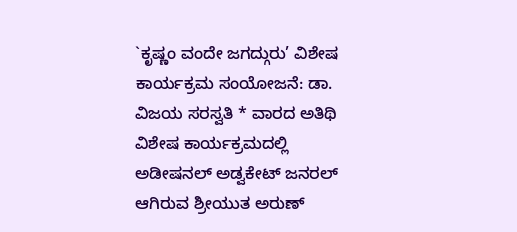`ಕೃಷ್ಣಂ ವಂದೇ ಜಗದ್ಗುರು’ ವಿಶೇಷ ಕಾರ್ಯಕ್ರಮ ಸಂಯೋಜನೆ: ಡಾ. ವಿಜಯ ಸರಸ್ವತಿ * ವಾರದ ಅತಿಥಿ ವಿಶೇಷ ಕಾರ್ಯಕ್ರಮದಲ್ಲಿ ಅಡೀಷನಲ್ ಅಡ್ವಕೇಟ್ ಜನರಲ್ ಆಗಿರುವ ಶ್ರೀಯುತ ಅರುಣ್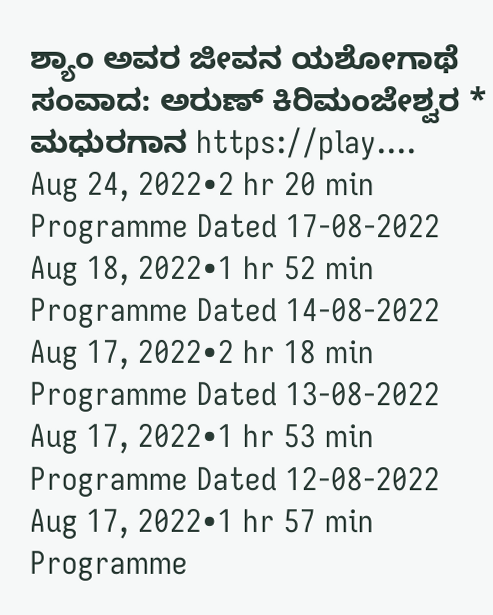ಶ್ಯಾಂ ಅವರ ಜೀವನ ಯಶೋಗಾಥೆ ಸಂವಾದ: ಅರುಣ್ ಕಿರಿಮಂಜೇಶ್ವರ * ಮಧುರಗಾನ https://play....
Aug 24, 2022•2 hr 20 min
Programme Dated 17-08-2022
Aug 18, 2022•1 hr 52 min
Programme Dated 14-08-2022
Aug 17, 2022•2 hr 18 min
Programme Dated 13-08-2022
Aug 17, 2022•1 hr 53 min
Programme Dated 12-08-2022
Aug 17, 2022•1 hr 57 min
Programme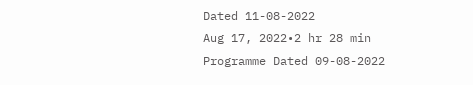Dated 11-08-2022
Aug 17, 2022•2 hr 28 min
Programme Dated 09-08-2022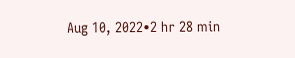Aug 10, 2022•2 hr 28 min